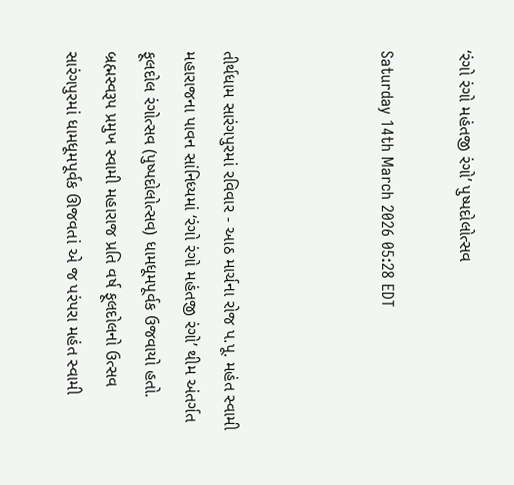‘રંગો રંગો મહંતજી રંગો’ પુષ્પદોલોત્સવ

Saturday 14th March 2026 05:28 EDT



તીર્થધામ સારંગપુરમાં રવિવાર - આઠ માર્ચના રોજ પ.પૂ. મહંત સ્વામી મહારાજના પાવન સાંનિધ્યમાં ‘રંગો રંગો મહંતજી રંગો’ થીમ અંતર્ગત ફૂલદોલ રંગોત્સવ (પુષ્પદોલોત્સવ) ધામધૂમપૂર્વક ઉજવાયો હતો. બ્રહ્મસ્વરૂપ પ્રમુખ સ્વામી મહારાજ પ્રતિ વર્ષ ફૂલદોલનો ઉત્સવ સારંગપુરમાં ધામધૂમપૂર્વક ઊજવતાં એ જ પરંપરા મહંત સ્વામી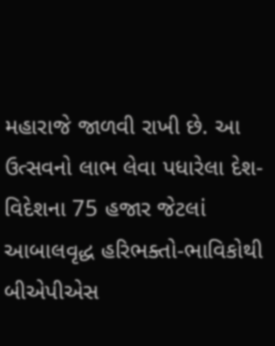મહારાજે જાળવી રાખી છે. આ ઉત્સવનો લાભ લેવા પધારેલા દેશ-વિદેશના 75 હજાર જેટલાં આબાલવૃદ્ધ હરિભક્તો-ભાવિકોથી બીએપીએસ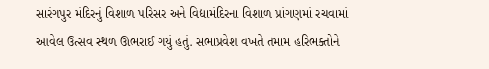સારંગપુર મંદિરનું વિશાળ પરિસર અને વિદ્યામંદિરના વિશાળ પ્રાંગણમાં રચવામાં આવેલ ઉત્સવ સ્થળ ઊભરાઈ ગયું હતું. સભાપ્રવેશ વખતે તમામ હરિભક્તોને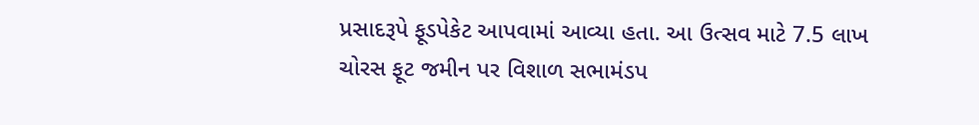પ્રસાદરૂપે ફૂડપેકેટ આપવામાં આવ્યા હતા. આ ઉત્સવ માટે 7.5 લાખ ચોરસ ફૂટ જમીન પર વિશાળ સભામંડપ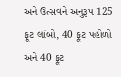અને ઉત્સવને અનુરૂપ 125 ફૂટ લાંબો, 40 ફૂટ પહોળો અને 40 ફૂટ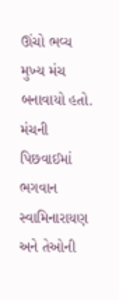ઊંચો ભવ્ય મુખ્ય મંચ બનાવાયો હતો. મંચની પિછવાઈમાં ભગવાન સ્વામિનારાયણ અને તેઓની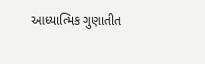આધ્યાત્મિક ગુણાતીત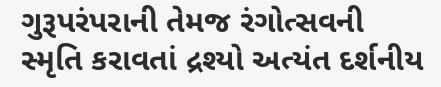ગુરૂપરંપરાની તેમજ રંગોત્સવની સ્મૃતિ કરાવતાં દ્રશ્યો અત્યંત દર્શનીય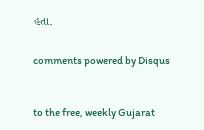હતા.


comments powered by Disqus



to the free, weekly Gujarat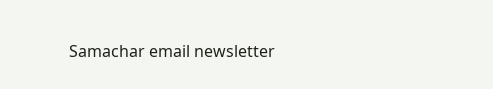Samachar email newsletter